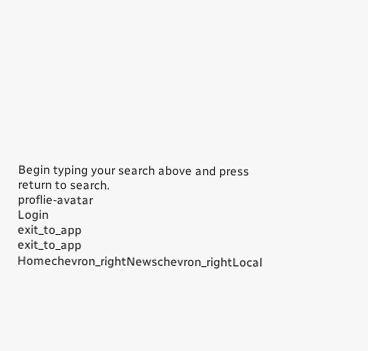Begin typing your search above and press return to search.
proflie-avatar
Login
exit_to_app
exit_to_app
Homechevron_rightNewschevron_rightLocal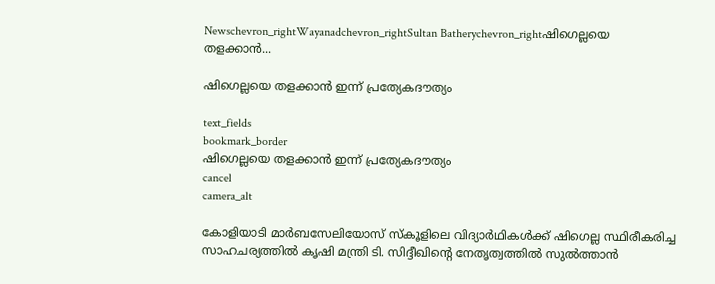Newschevron_rightWayanadchevron_rightSultan Batherychevron_rightഷിഗെല്ലയെ തളക്കാൻ...

ഷിഗെല്ലയെ തളക്കാൻ ഇന്ന് പ്രത്യേകദൗത്യം

text_fields
bookmark_border
ഷിഗെല്ലയെ തളക്കാൻ ഇന്ന് പ്രത്യേകദൗത്യം
cancel
camera_alt

കോളിയാടി മാർബസേലിയോസ് സ്കൂളിലെ വിദ്യാർഥികൾക്ക് ഷിഗെല്ല സ്ഥിരീകരിച്ച സാഹചര്യത്തിൽ കൃഷി മന്ത്രി ടി. സിദ്ദീഖിന്റെ നേതൃത്വത്തിൽ സുൽത്താൻ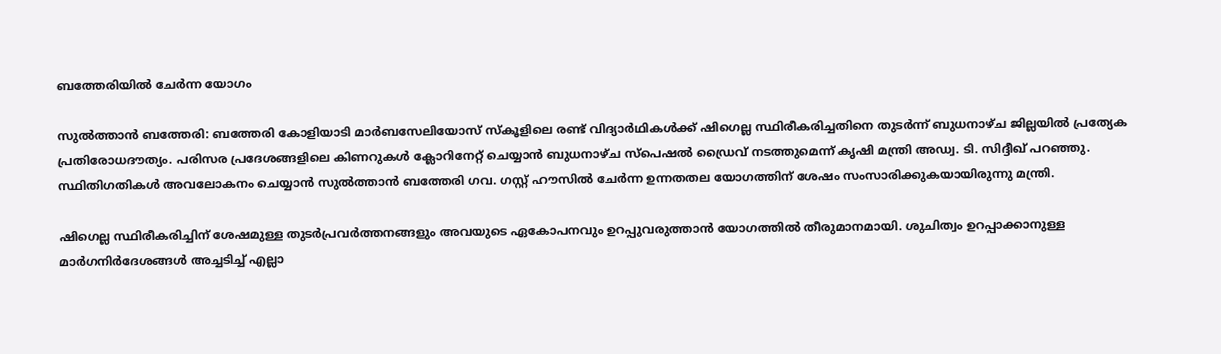ബത്തേരിയിൽ ചേർന്ന യോഗം

സുൽത്താൻ ബത്തേരി: ബത്തേരി കോളിയാടി മാർബസേലിയോസ് സ്കൂളിലെ രണ്ട് വിദ്യാർഥികൾക്ക് ഷിഗെല്ല സ്ഥിരീകരിച്ചതിനെ തുടർന്ന് ബുധനാഴ്ച ജില്ലയിൽ പ്രത്യേക പ്രതിരോധദൗത്യം. പരിസര പ്രദേശങ്ങളിലെ കിണറുകള്‍ ക്ലോറിനേറ്റ് ചെയ്യാന്‍ ബുധനാഴ്ച സ്‌പെഷല്‍ ഡ്രൈവ് നടത്തുമെന്ന് കൃഷി മന്ത്രി അഡ്വ. ടി. സിദ്ദീഖ് പറഞ്ഞു. സ്ഥിതിഗതികള്‍ അവലോകനം ചെയ്യാന്‍ സുല്‍ത്താന്‍ ബത്തേരി ഗവ. ഗസ്റ്റ് ഹൗസില്‍ ചേര്‍ന്ന ഉന്നതതല യോഗത്തിന് ശേഷം സംസാരിക്കുകയായിരുന്നു മന്ത്രി.

ഷിഗെല്ല സ്ഥിരീകരിച്ചിന് ശേഷമുള്ള തുടര്‍പ്രവര്‍ത്തനങ്ങളും അവയുടെ ഏകോപനവും ഉറപ്പുവരുത്താന്‍ യോഗത്തില്‍ തീരുമാനമായി. ശുചിത്വം ഉറപ്പാക്കാനുള്ള മാര്‍ഗനിര്‍ദേശങ്ങള്‍ അച്ചടിച്ച് എല്ലാ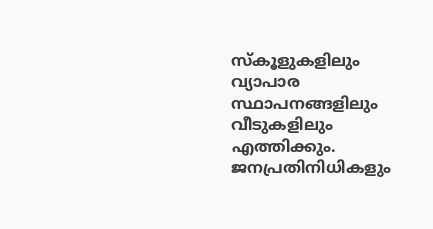സ്‌കൂളുകളിലും വ്യാപാര സ്ഥാപനങ്ങളിലും വീടുകളിലും എത്തിക്കും. ജനപ്രതിനിധികളും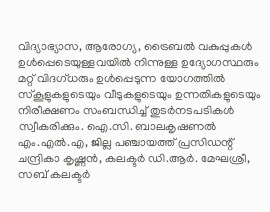വിദ്യാഭ്യാസ, ആരോഗ്യ, ട്രൈബല്‍ വകുപ്പുകള്‍ ഉള്‍പ്പെടെയുള്ളവയില്‍ നിന്നുള്ള ഉദ്യോഗസ്ഥരും മറ്റ് വിദഗ്ധരും ഉള്‍പ്പെടുന്ന യോഗത്തില്‍ സ്‌കൂളുകളുടെയും വീടുകളുടെയും ഉന്നതികളുടെയും നിരീക്ഷണം സംബന്ധിച്ച് തുടര്‍നടപടികള്‍ സ്വീകരിക്കും. ഐ.സി. ബാലകൃഷണല്‍ എം.എല്‍.എ, ജില്ല പഞ്ചായത്ത് പ്രസിഡന്റ് ചന്ദ്രികാ കൃഷ്ണന്‍, കലക്ടര്‍ ഡി.ആര്‍. മേഘശ്രീ, സബ് കലക്ടര്‍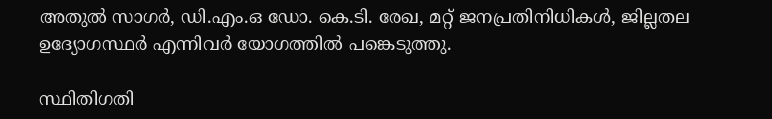അതുല്‍ സാഗര്‍, ഡി.എം.ഒ ഡോ. കെ.ടി. രേഖ, മറ്റ് ജനപ്രതിനിധികള്‍, ജില്ലതല ഉദ്യോഗസ്ഥര്‍ എന്നിവര്‍ യോഗത്തിൽ പങ്കെടുത്തു.

സ്ഥിതിഗതി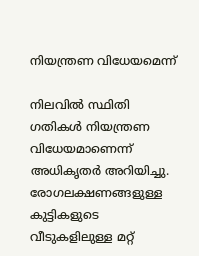നിയന്ത്രണ വിധേയമെന്ന്

നിലവില്‍ സ്ഥിതി ഗതികള്‍ നിയന്ത്രണ വിധേയമാണെന്ന് അധികൃതർ അറിയിച്ചു. രോഗലക്ഷണങ്ങളുള്ള കുട്ടികളുടെ വീടുകളിലുള്ള മറ്റ്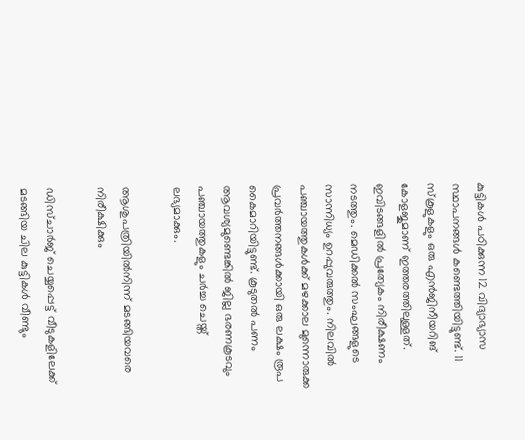കുട്ടികള്‍ പഠിക്കുന്ന 12 വിദ്യാഭ്യാസ സ്ഥാപനങ്ങള്‍ കണ്ടെത്തിയിട്ടുണ്ട്. 11 സ്‌കൂളുകളും ഒരു എൻജിനീയറിങ് കോളജുമാണ് ഇത്തരത്തിലുള്ളത്. ഇവിടങ്ങളില്‍ പ്രത്യേകം നിരീക്ഷണം നടത്തും. മെഡിക്കല്‍ സംഘങ്ങളുടെ സാന്നിധ്യം ഉറപ്പുവരുത്തും. നിലവില്‍ പഞ്ചായത്തുകള്‍ക്ക് മഴക്കാല മുന്നൊരുക്ക പ്രവര്‍ത്തനങ്ങള്‍ക്കായി ഒരു ലക്ഷം രൂപ കൈമാറിയിട്ടുണ്ട്. കൂടുതല്‍ പണം ആവശ്യമുണ്ടെങ്കില്‍ ജില്ല ഭരണകൂടവും പഞ്ചായത്തുകളും ചര്‍ച്ച ചെയ്ത് ലഭ്യമാക്കും.

ആശുപത്രിയിൽനിന്ന് മടങ്ങിയവരെ നിരീക്ഷിക്കും

ഡിസ്ചാര്‍ജ് ചെയ്യപ്പെട്ട് വീടുകളിലേക്ക് മടങ്ങിയ ചില കുട്ടികള്‍ വീണ്ടും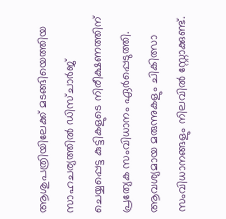ആശുപത്രിയിലേക്ക് മടങ്ങിയെത്തിയ സാഹചര്യത്തില്‍ ഡിസ്ചാര്‍ജ് ചെയ്യപ്പെട്ട കുട്ടികളുടെ നിരീക്ഷണത്തിന് പ്രത്യേക സംവിധാനം ഏര്‍പ്പെടുത്തി. ആവശ്യമായ മരുന്നുകളും ചികിത്സാ സംവിധാനങ്ങളും നിലവില്‍ സ്റ്റോക്കുണ്ട്.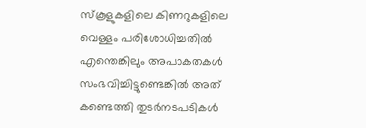സ്‌കൂളുകളിലെ കിണറുകളിലെ വെള്ളം പരിശോധിച്ചതില്‍ എന്തെങ്കിലും അപാകതകള്‍ സംഭവിച്ചിട്ടുണ്ടെങ്കില്‍ അത് കണ്ടെത്തി തുടര്‍നടപടികള്‍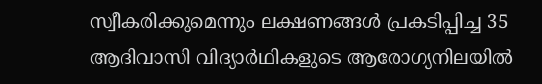സ്വീകരിക്കുമെന്നും ലക്ഷണങ്ങള്‍ പ്രകടിപ്പിച്ച 35 ആദിവാസി വിദ്യാര്‍ഥികളുടെ ആരോഗ്യനിലയില്‍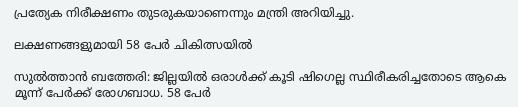പ്രത്യേക നിരീക്ഷണം തുടരുകയാണെന്നും മന്ത്രി അറിയിച്ചു.

ലക്ഷണങ്ങളുമായി 58 പേർ ചികിത്സയിൽ

സുൽത്താൻ ബത്തേരി: ജില്ലയിൽ ഒരാൾക്ക് കൂടി ഷിഗെല്ല സ്ഥിരീകരിച്ചതോടെ ആകെ മൂന്ന് പേർക്ക് രോഗബാധ. 58 പേർ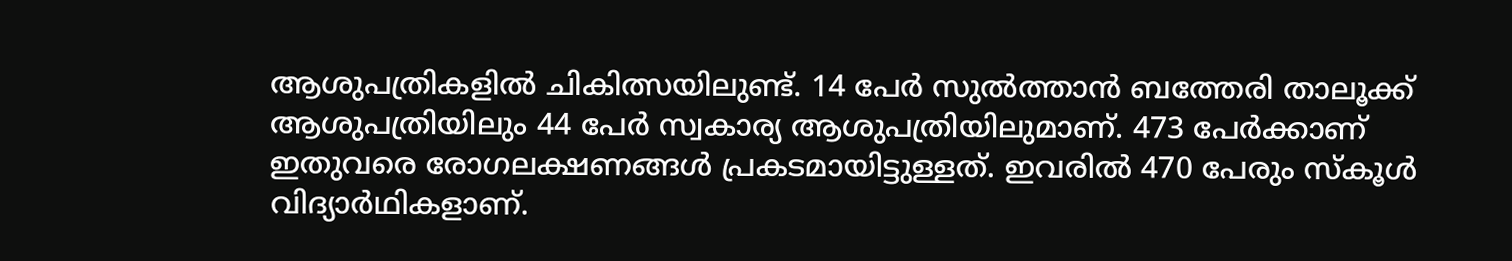ആശുപത്രികളിൽ ചികിത്സയിലുണ്ട്. 14 പേർ സുൽത്താൻ ബത്തേരി താലൂക്ക് ആശുപത്രിയിലും 44 പേർ സ്വകാര്യ ആശുപത്രിയിലുമാണ്. 473 പേർക്കാണ് ഇതുവരെ രോഗലക്ഷണങ്ങൾ പ്രകടമായിട്ടുള്ളത്. ഇവരിൽ 470 പേരും സ്കൂൾ വിദ്യാർഥികളാണ്.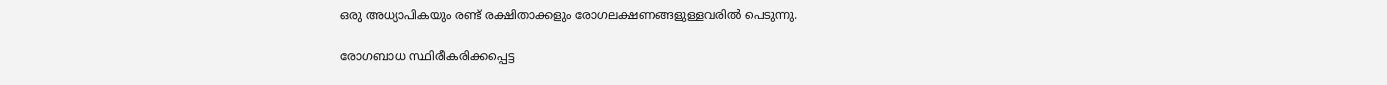ഒരു അധ്യാപികയും രണ്ട് രക്ഷിതാക്കളും രോഗലക്ഷണങ്ങളുള്ളവരിൽ പെടുന്നു.

രോഗബാധ സ്ഥിരീകരിക്കപ്പെട്ട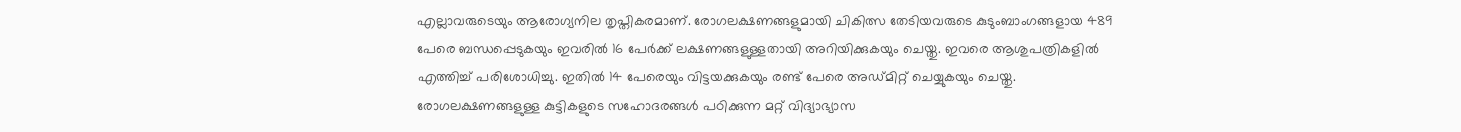എല്ലാവരുടെയും ആരോഗ്യനില തൃപ്തികരമാണ്. രോഗലക്ഷണങ്ങളുമായി ചികിത്സ തേടിയവരുടെ കുടുംബാംഗങ്ങളായ 489 പേരെ ബന്ധപ്പെടുകയും ഇവരിൽ 16 പേർക്ക് ലക്ഷണങ്ങളുള്ളതായി അറിയിക്കുകയും ചെയ്തു. ഇവരെ ആശുപത്രികളിൽ എത്തിച്ച് പരിശോധിച്ചു. ഇതിൽ 14 പേരെയും വിട്ടയക്കുകയും രണ്ട് പേരെ അഡ്മിറ്റ് ചെയ്യുകയും ചെയ്തു. രോഗലക്ഷണങ്ങളുള്ള കുട്ടികളുടെ സഹോദരങ്ങൾ പഠിക്കുന്ന മറ്റ് വിദ്യാഭ്യാസ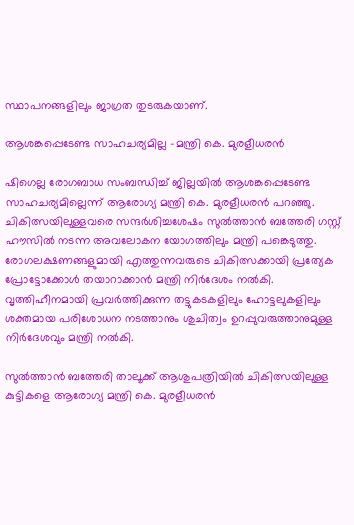സ്ഥാപനങ്ങളിലും ജാഗ്രത തുടരുകയാണ്.

ആശങ്കപ്പെടേണ്ട സാഹചര്യമില്ല -മന്ത്രി കെ. മുരളീധരൻ

ഷിഗെല്ല രോഗബാധ സംബന്ധിച്ച് ജില്ലയിൽ ആശങ്കപ്പെടേണ്ട സാഹചര്യമില്ലെന്ന് ആരോഗ്യ മന്ത്രി കെ. മുരളീധരൻ പറഞ്ഞു. ചികിത്സയിലുള്ളവരെ സന്ദർശിച്ചശേഷം സുൽത്താൻ ബത്തേരി ഗസ്റ്റ് ഹൗസിൽ നടന്ന അവലോകന യോഗത്തിലും മന്ത്രി പങ്കെടുത്തു. രോഗലക്ഷണങ്ങളുമായി എത്തുന്നവരുടെ ചികിത്സക്കായി പ്രത്യേക പ്രോട്ടോക്കോൾ തയാറാക്കാൻ മന്ത്രി നിർദേശം നൽകി. വൃത്തിഹീനമായി പ്രവർത്തിക്കുന്ന തട്ടുകടകളിലും ഹോട്ടലുകളിലും ശക്തമായ പരിശോധന നടത്താനും ശുചിത്വം ഉറപ്പുവരുത്താനുമുള്ള നിർദേശവും മന്ത്രി നൽകി.

സുൽത്താൻ ബത്തേരി താലൂക്ക് ആശുപത്രിയിൽ ചികിത്സയിലുള്ള കുട്ടികളെ ആരോഗ്യ മന്ത്രി കെ. മുരളീധരൻ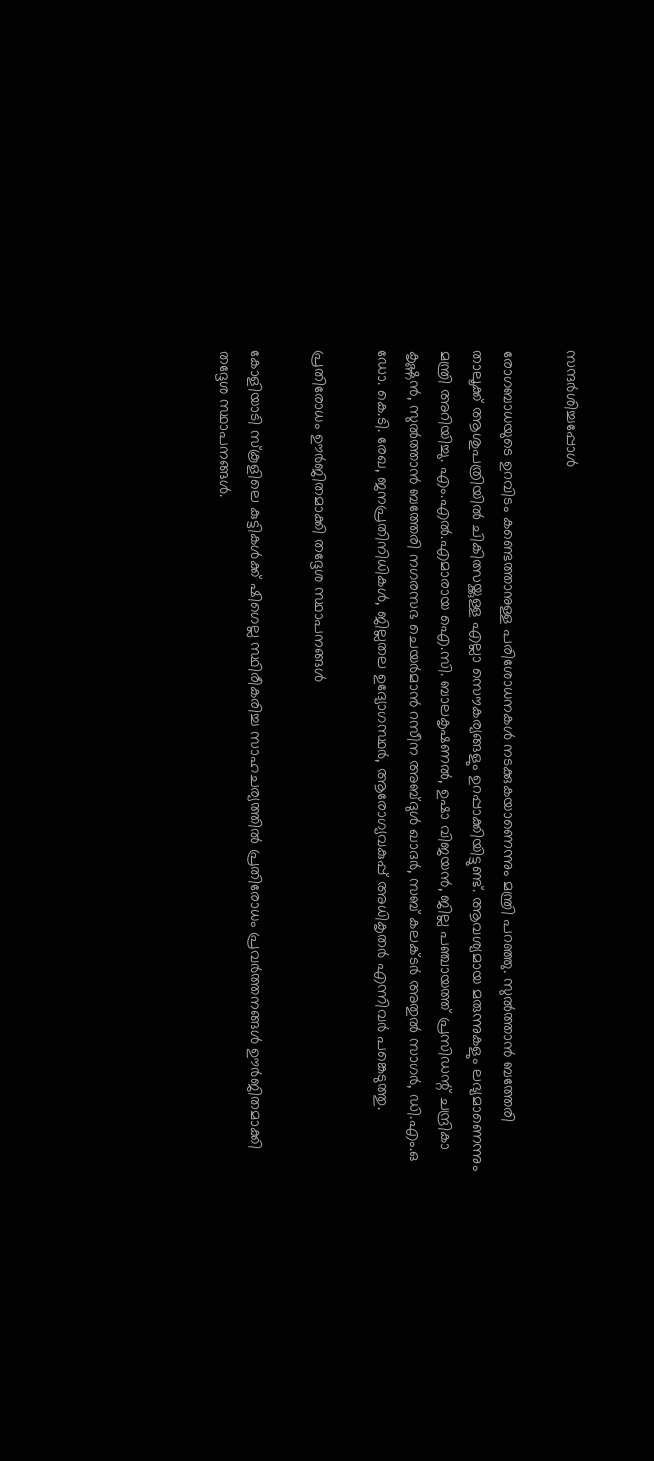സന്ദർശിച്ചപ്പോൾ

രോഗബാധയുടെ ഉറവിടം കണ്ടെത്താനുള്ള പരിശോധനകൾ നടക്കുകയാണെന്നും മന്ത്രി പറഞ്ഞു. സുൽത്താൻ ബത്തേരി താലൂക്ക് ആശുപത്രിയിൽ ചികിത്സയ്ക്കുള്ള എല്ലാ സൌകര്യങ്ങളും ഉറപ്പാക്കിയിട്ടുണ്ട്. ആവശ്യമായ മരുന്നുകളും ലഭ്യമാണെന്നും മന്ത്രി അറിയിച്ചു. എം.എല്‍.എമാരായ ഐ.സി. ബാലകൃഷണല്‍, ഉഷാ വിജയൻ, ജില്ല പഞ്ചായത്ത് പ്രസിഡന്റ് ചന്ദ്രികാ കൃഷ്ണന്‍, സുൽത്താൻ ബത്തേരി നഗരസഭ ചെയർമാൻ റസീന അബ്ദുൾ ഖാദർ, സബ് കലക്ടര്‍ അതുല്‍ സാഗര്‍, ഡി.എം.ഒ ഡോ. കെ.ടി. രേഖ, ജനപ്രതിനിധികൾ, ജില്ലതല ഉദ്യോഗസ്ഥര്‍, ആരോഗ്യവകുപ്പ് അധികൃതർ എന്നിവര്‍ പങ്കെടുത്തു.

പ്രതിരോധം ഊർജിതമാക്കി തദ്ദേശ സ്ഥാപനങ്ങൾ

കോളിയാടി സ്കൂളിലെ കുട്ടികൾക്ക് ഷിഗെല്ല സ്ഥിരീകരിച്ച സാഹചര്യത്തിൽ പ്രതിരോധം പ്രവർത്തനങ്ങൾ ഊർജിതമാക്കി തദ്ദേശ സ്ഥാപനങ്ങൾ.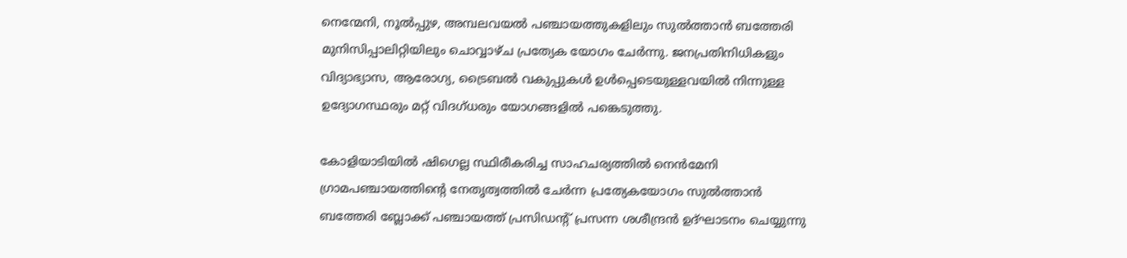നെന്മേനി, നൂല്‍പ്പുഴ, അമ്പലവയല്‍ പഞ്ചായത്തുകളിലും സുല്‍ത്താന്‍ ബത്തേരി മുനിസിപ്പാലിറ്റിയിലും ചൊവ്വാഴ്ച പ്രത്യേക യോഗം ചേർന്നു. ജനപ്രതിനിധികളും വിദ്യാഭ്യാസ, ആരോഗ്യ, ട്രൈബല്‍ വകുപ്പുകള്‍ ഉള്‍പ്പെടെയുള്ളവയില്‍ നിന്നുള്ള ഉദ്യോഗസ്ഥരും മറ്റ് വിദഗ്ധരും യോഗങ്ങളിൽ പങ്കെടുത്തു.

കോളിയാടിയിൽ ഷിഗെല്ല സ്ഥിരീകരിച്ച സാഹചര്യത്തിൽ നെൻമേനി ഗ്രാമപഞ്ചായത്തിന്റെ നേതൃത്വത്തിൽ ചേർന്ന പ്രത്യേകയോഗം സുൽത്താൻ ബത്തേരി ബ്ലോക്ക് പഞ്ചായത്ത് പ്രസിഡന്റ് പ്രസന്ന ശശീന്ദ്രൻ ഉദ്ഘാടനം ചെയ്യുന്നു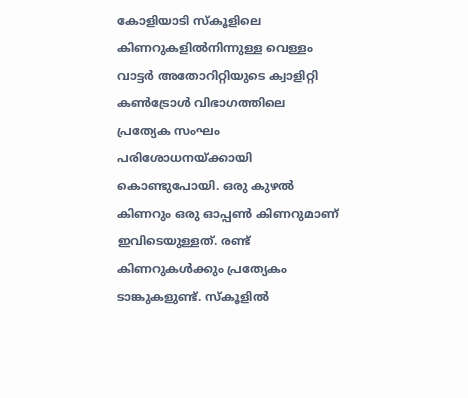കോളിയാടി സ്കൂളിലെ കിണറുകളിൽനിന്നുള്ള വെള്ളം വാട്ടർ അതോറിറ്റിയുടെ ക്വാളിറ്റി കൺട്രോൾ വിഭാഗത്തിലെ പ്രത്യേക സംഘം പരിശോധനയ്ക്കായി കൊണ്ടുപോയി. ഒരു കുഴൽ കിണറും ഒരു ഓപ്പൺ കിണറുമാണ് ഇവിടെയുള്ളത്. രണ്ട് കിണറുകൾക്കും പ്രത്യേകം ടാങ്കുകളുണ്ട്. സ്കൂളിൽ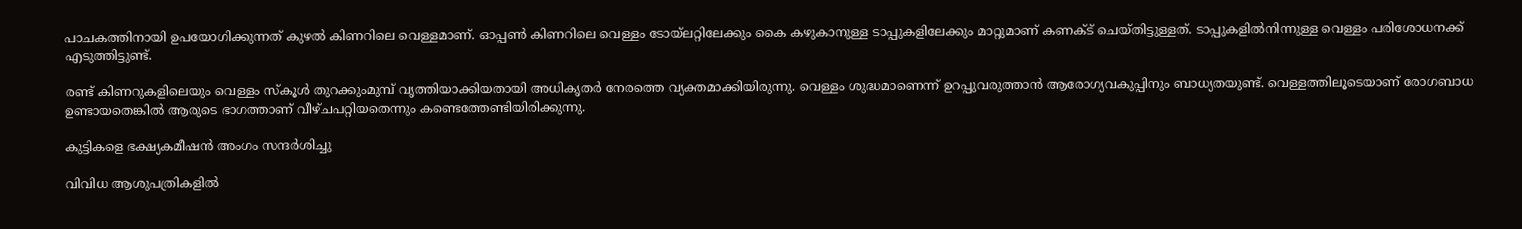പാചകത്തിനായി ഉപയോഗിക്കുന്നത് കുഴൽ കിണറിലെ വെള്ളമാണ്. ഓപ്പൺ കിണറിലെ വെള്ളം ടോയ്‌ലറ്റിലേക്കും കൈ കഴുകാനുള്ള ടാപ്പുകളിലേക്കും മാറ്റുമാണ് കണക്ട് ചെയ്തിട്ടുള്ളത്. ടാപ്പുകളിൽനിന്നുള്ള വെള്ളം പരിശോധനക്ക് എടുത്തിട്ടുണ്ട്.

രണ്ട് കിണറുകളിലെയും വെള്ളം സ്കൂൾ തുറക്കുംമുമ്പ് വൃത്തിയാക്കിയതായി അധികൃതർ നേരത്തെ വ്യക്തമാക്കിയിരുന്നു. വെള്ളം ശുദ്ധമാണെന്ന് ഉറപ്പുവരുത്താൻ ആരോഗ്യവകുപ്പിനും ബാധ്യതയുണ്ട്. വെള്ളത്തിലൂടെയാണ് രോഗബാധ ഉണ്ടായതെങ്കിൽ ആരുടെ ഭാഗത്താണ് വീഴ്ചപറ്റിയതെന്നും കണ്ടെത്തേണ്ടിയിരിക്കുന്നു.

കുട്ടികളെ ഭക്ഷ്യകമീഷന്‍ അംഗം സന്ദര്‍ശിച്ചു

വിവിധ ആശുപത്രികളില്‍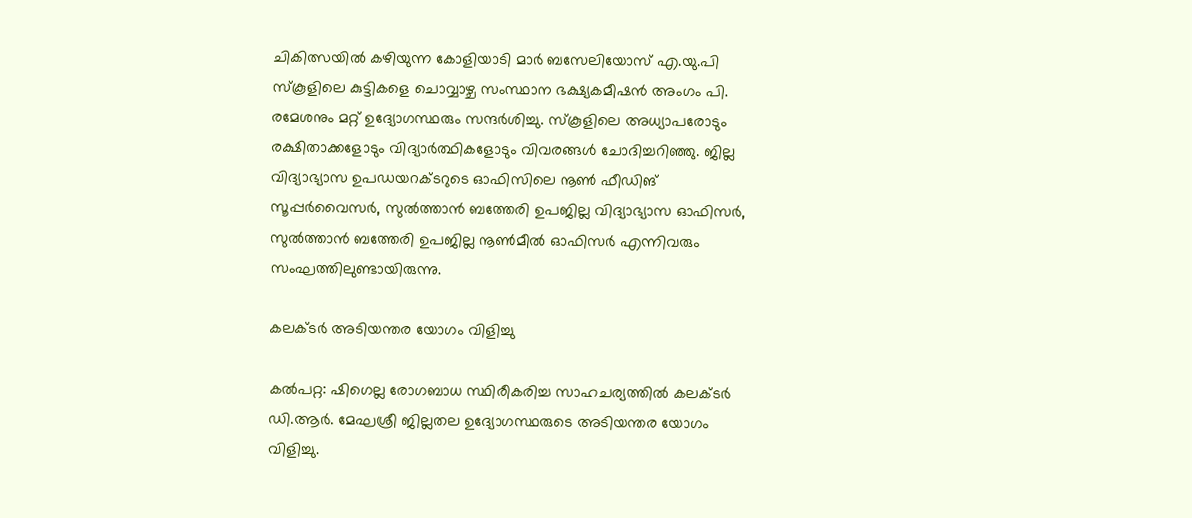ചികിത്സയില്‍ കഴിയുന്ന കോളിയാടി മാര്‍ ബസേലിയോസ് എ.യു.പി സ്‌കൂളിലെ കുട്ടികളെ ചൊവ്വാഴ്ച സംസ്ഥാന ഭക്ഷ്യകമീഷന്‍ അംഗം പി. രമേശനും മറ്റ് ഉദ്യോഗസ്ഥരും സന്ദര്‍ശിച്ചു. സ്‌കൂളിലെ അധ്യാപരോടും രക്ഷിതാക്കളോടും വിദ്യാര്‍ത്ഥികളോടും വിവരങ്ങള്‍ ചോദിച്ചറിഞ്ഞു. ജില്ല വിദ്യാഭ്യാസ ഉപഡയറക്ടറുടെ ഓഫിസിലെ നൂണ്‍ ഫീഡിങ് സൂപ്പര്‍വൈസര്‍, സുല്‍ത്താന്‍ ബത്തേരി ഉപജില്ല വിദ്യാഭ്യാസ ഓഫിസര്‍, സുല്‍ത്താന്‍ ബത്തേരി ഉപജില്ല നൂണ്‍മീല്‍ ഓഫിസര്‍ എന്നിവരും സംഘത്തിലുണ്ടായിരുന്നു.

കലക്ട‍ർ അടിയന്തര യോഗം വിളിച്ചു

കൽപറ്റ: ഷിഗെല്ല രോഗബാധ സ്ഥിരീകരിച്ച സാഹചര്യത്തിൽ കലക്ട‍ർ ഡി.ആ‍ർ. മേഘശ്രീ ജില്ലതല ഉദ്യോഗസ്ഥരുടെ അടിയന്തര യോഗം വിളിച്ചു.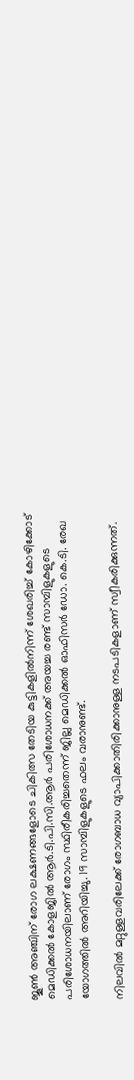ജൂൺ അഞ്ചിന് രോഗ ലക്ഷണങ്ങളോടെ ചികിത്സ തേടിയ കുട്ടികളിൽനിന്ന് ശേഖരിച്ച് കോഴിക്കോട് മെഡിക്കൽ കോളജിൽ ആര്‍.ടി.പി.സി.ആ‍ർ പരിശോധനക്ക് അയച്ച രണ്ട് സാമ്പിളുകളുടെ പരിശോധനയിലാണ് രോഗം സ്ഥിരീകരിച്ചതെന്ന് ജില്ല മെഡിക്കൽ ഓഫിസ‍ർ ഡോ. കെ.ടി. രേഖ യോഗത്തിൽ അറിയിച്ചു. 19 സാമ്പിളുകളുടെ ഫലം വരാനുണ്ട്.

നിലവിൽ മറ്റുള്ളവരിലേക്ക് രോഗബാധ വ്യാപിക്കാതിരിക്കാനുള്ള നടപടികളാണ് സ്വീകരിക്കുന്നത്.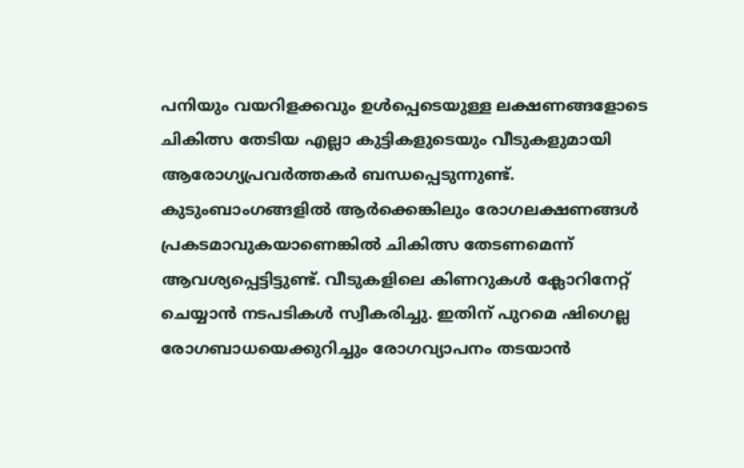പനിയും വയറിളക്കവും ഉൾപ്പെടെയുള്ള ലക്ഷണങ്ങളോടെ ചികിത്സ തേടിയ എല്ലാ കുട്ടികളുടെയും വീടുകളുമായി ആരോഗ്യപ്രവ‍ർത്തകർ ബന്ധപ്പെടുന്നുണ്ട്. കുടുംബാംഗങ്ങളിൽ ആർക്കെങ്കിലും രോഗലക്ഷണങ്ങൾ പ്രകടമാവുകയാണെങ്കിൽ ചികിത്സ തേടണമെന്ന് ആവശ്യപ്പെട്ടിട്ടുണ്ട്. വീടുകളിലെ കിണറുകൾ ക്ലോറിനേറ്റ് ചെയ്യാൻ നടപടികൾ സ്വീകരിച്ചു. ഇതിന് പുറമെ ഷിഗെല്ല രോഗബാധയെക്കുറിച്ചും രോഗവ്യാപനം തടയാൻ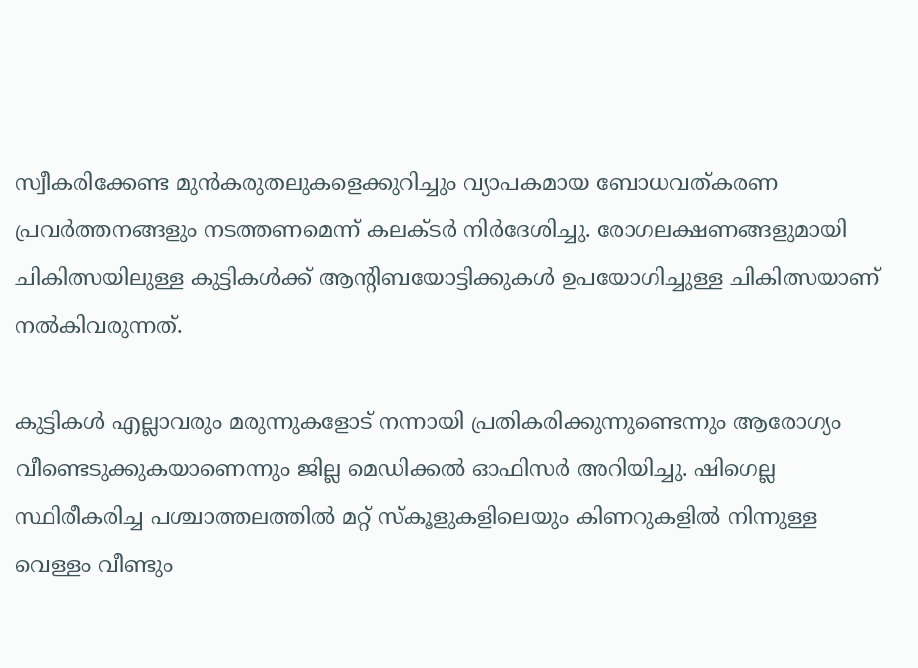സ്വീകരിക്കേണ്ട മുൻകരുതലുകളെക്കുറിച്ചും വ്യാപകമായ ബോധവത്കരണ പ്രവ‍ർത്തനങ്ങളും നടത്തണമെന്ന് കലക്ടർ നിർദേശിച്ചു. രോഗലക്ഷണങ്ങളുമായി ചികിത്സയിലുള്ള കുട്ടികൾക്ക് ആന്റിബയോട്ടിക്കുകൾ ഉപയോഗിച്ചുള്ള ചികിത്സയാണ് നൽകിവരുന്നത്.

കുട്ടികൾ എല്ലാവരും മരുന്നുകളോട് നന്നായി പ്രതികരിക്കുന്നുണ്ടെന്നും ആരോഗ്യം വീണ്ടെടുക്കുകയാണെന്നും ജില്ല മെഡിക്കൽ ഓഫിസ‍ർ അറിയിച്ചു. ഷിഗെല്ല സ്ഥിരീകരിച്ച പശ്ചാത്തലത്തിൽ മറ്റ് സ്കൂളുകളിലെയും കിണറുകളിൽ നിന്നുള്ള വെള്ളം വീണ്ടും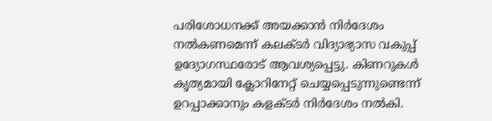പരിശോധനക്ക് അയക്കാൻ നിർദേശം നൽകണമെന്ന് കലക്ട‍ർ വിദ്യാഭ്യാസ വകുപ്പ് ഉദ്യോഗസ്ഥരോട് ആവശ്യപ്പെട്ടു. കിണറുകൾ കൃത്യമായി ക്ലോറിനേറ്റ് ചെയ്യപ്പെടുന്നുണ്ടെന്ന് ഉറപ്പാക്കാനും കളക്ട‍ർ നിർദേശം നൽകി.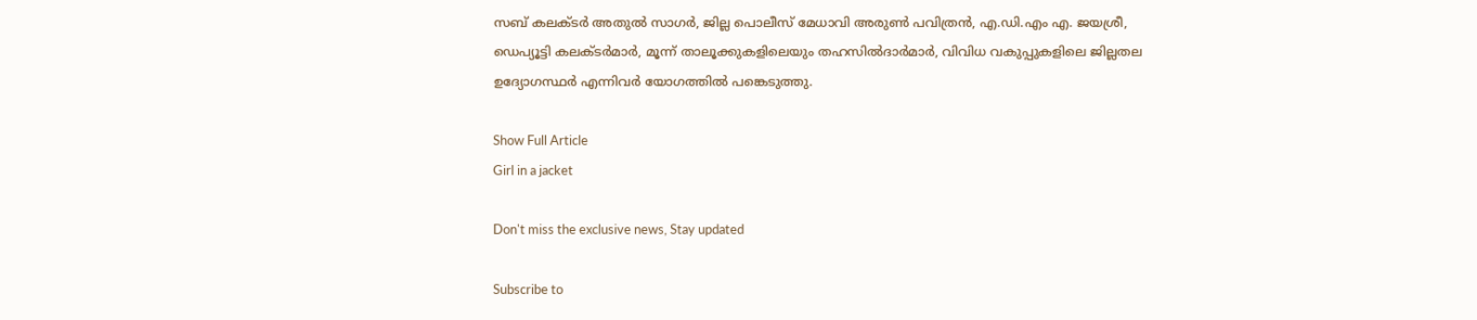സബ് കലക്ട‍ർ അതുൽ സാഗ‍ർ, ജില്ല പൊലീസ് മേധാവി അരുൺ പവിത്രൻ, എ.ഡി.എം എ. ജയശ്രീ, ഡെപ്യൂട്ടി കലക്ടർമാർ, മൂന്ന് താലൂക്കുകളിലെയും തഹസിൽദാർമാർ, വിവിധ വകുപ്പുകളിലെ ജില്ലതല ഉദ്യോഗസ്ഥ‍ർ എന്നിവ‍ർ യോഗത്തിൽ പങ്കെടുത്തു.

Show Full Article
Girl in a jacket

Don't miss the exclusive news, Stay updated

Subscribe to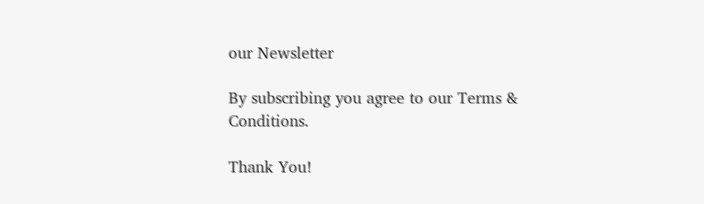our Newsletter

By subscribing you agree to our Terms & Conditions.

Thank You!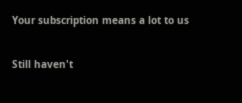Your subscription means a lot to us

Still haven't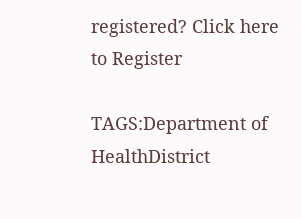registered? Click here to Register

TAGS:Department of HealthDistrict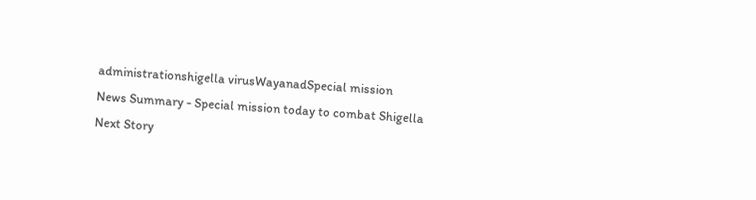administrationshigella virusWayanadSpecial mission
News Summary - Special mission today to combat Shigella
Next Story